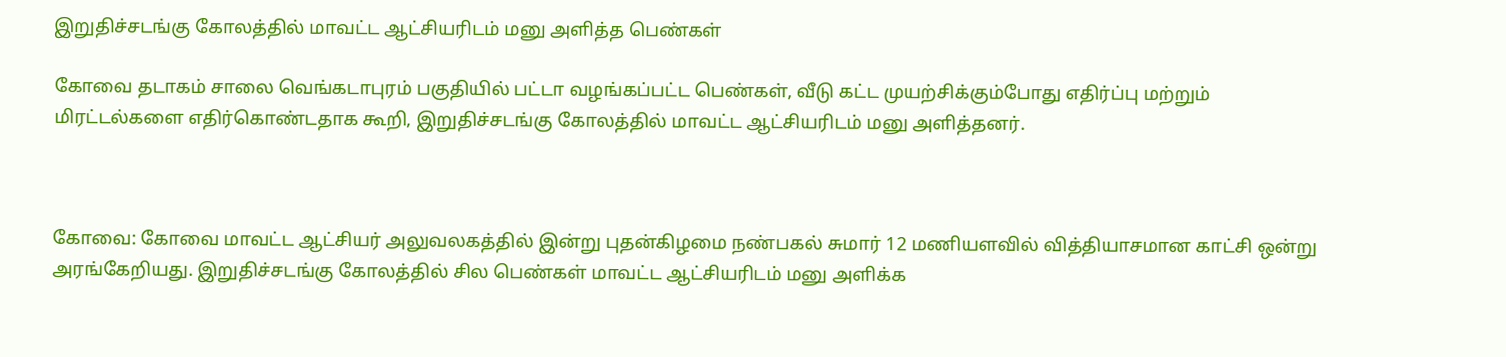இறுதிச்சடங்கு கோலத்தில் மாவட்ட ஆட்சியரிடம் மனு அளித்த பெண்கள்

கோவை தடாகம் சாலை வெங்கடாபுரம் பகுதியில் பட்டா வழங்கப்பட்ட பெண்கள், வீடு கட்ட முயற்சிக்கும்போது எதிர்ப்பு மற்றும் மிரட்டல்களை எதிர்கொண்டதாக கூறி, இறுதிச்சடங்கு கோலத்தில் மாவட்ட ஆட்சியரிடம் மனு அளித்தனர்.



கோவை: கோவை மாவட்ட ஆட்சியர் அலுவலகத்தில் இன்று புதன்கிழமை நண்பகல் சுமார் 12 மணியளவில் வித்தியாசமான காட்சி ஒன்று அரங்கேறியது. இறுதிச்சடங்கு கோலத்தில் சில பெண்கள் மாவட்ட ஆட்சியரிடம் மனு அளிக்க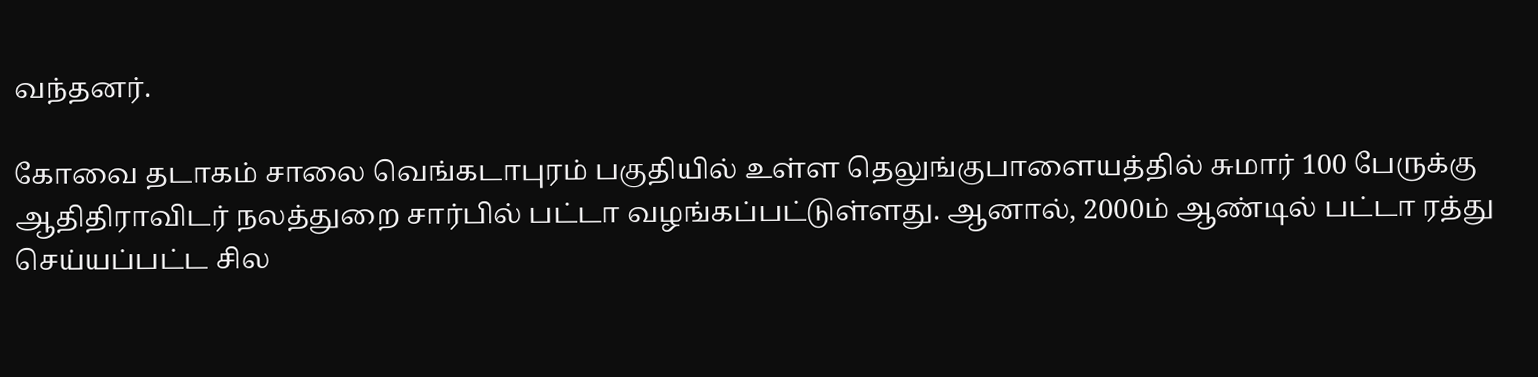வந்தனர்.

கோவை தடாகம் சாலை வெங்கடாபுரம் பகுதியில் உள்ள தெலுங்குபாளையத்தில் சுமார் 100 பேருக்கு ஆதிதிராவிடர் நலத்துறை சார்பில் பட்டா வழங்கப்பட்டுள்ளது. ஆனால், 2000ம் ஆண்டில் பட்டா ரத்து செய்யப்பட்ட சில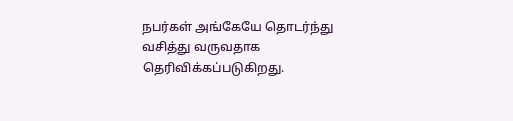நபர்கள் அங்கேயே தொடர்ந்து வசித்து வருவதாக தெரிவிக்கப்படுகிறது.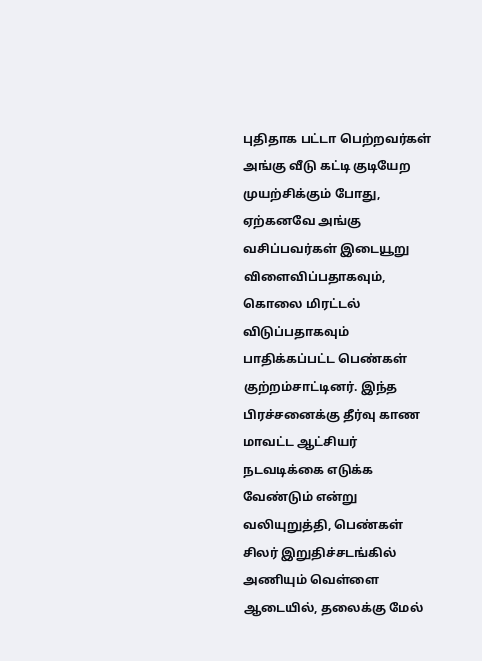புதிதாக பட்டா பெற்றவர்கள் அங்கு வீடு கட்டி குடியேற முயற்சிக்கும் போது, ஏற்கனவே அங்கு வசிப்பவர்கள் இடையூறு விளைவிப்பதாகவும், கொலை மிரட்டல் விடுப்பதாகவும் பாதிக்கப்பட்ட பெண்கள் குற்றம்சாட்டினர். இந்த பிரச்சனைக்கு தீர்வு காண மாவட்ட ஆட்சியர் நடவடிக்கை எடுக்க வேண்டும் என்று வலியுறுத்தி, பெண்கள் சிலர் இறுதிச்சடங்கில் அணியும் வெள்ளை ஆடையில், தலைக்கு மேல்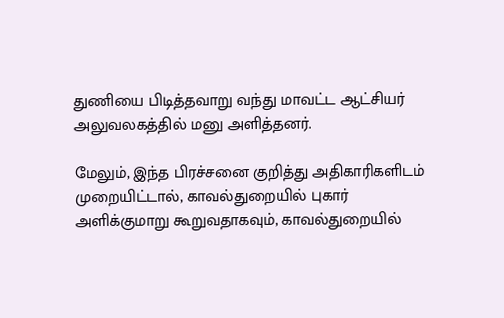துணியை பிடித்தவாறு வந்து மாவட்ட ஆட்சியர் அலுவலகத்தில் மனு அளித்தனர்.

மேலும், இந்த பிரச்சனை குறித்து அதிகாரிகளிடம் முறையிட்டால், காவல்துறையில் புகார் அளிக்குமாறு கூறுவதாகவும், காவல்துறையில்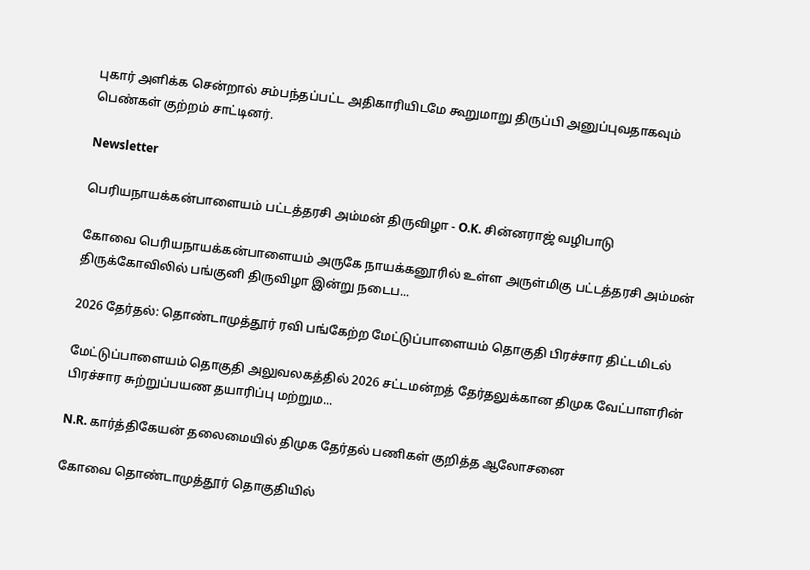புகார் அளிக்க சென்றால் சம்பந்தப்பட்ட அதிகாரியிடமே கூறுமாறு திருப்பி அனுப்புவதாகவும் பெண்கள் குற்றம் சாட்டினர்.

Newsletter

பெரியநாயக்கன்பாளையம் பட்டத்தரசி அம்மன் திருவிழா - O.K. சின்னராஜ் வழிபாடு

கோவை பெரியநாயக்கன்பாளையம் அருகே நாயக்கனூரில் உள்ள அருள்மிகு பட்டத்தரசி அம்மன் திருக்கோவிலில் பங்குனி திருவிழா இன்று நடைப...

2026 தேர்தல்: தொண்டாமுத்தூர் ரவி பங்கேற்ற மேட்டுப்பாளையம் தொகுதி பிரச்சார திட்டமிடல்

மேட்டுப்பாளையம் தொகுதி அலுவலகத்தில் 2026 சட்டமன்றத் தேர்தலுக்கான திமுக வேட்பாளரின் பிரச்சார சுற்றுப்பயண தயாரிப்பு மற்றும...

N.R. கார்த்திகேயன் தலைமையில் திமுக தேர்தல் பணிகள் குறித்த ஆலோசனை

கோவை தொண்டாமுத்தூர் தொகுதியில்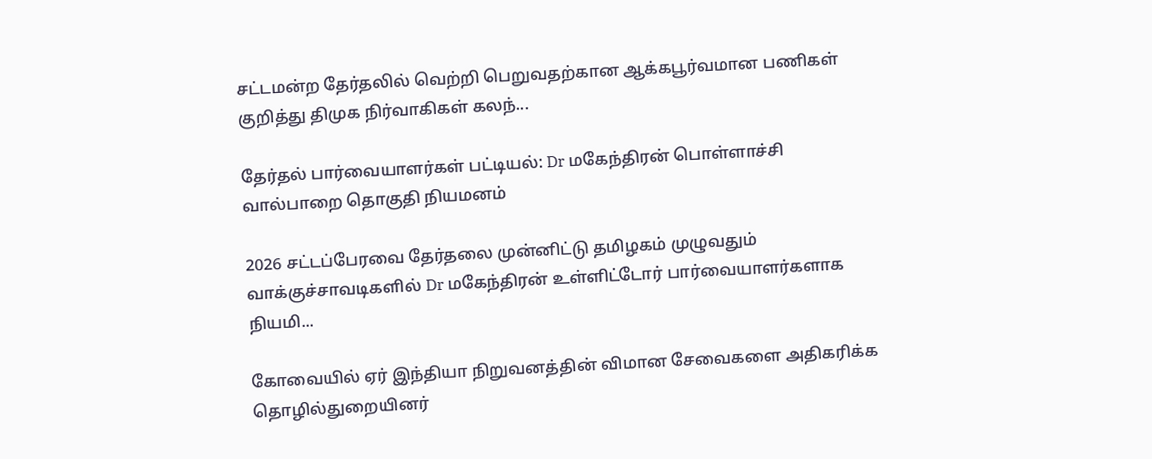சட்டமன்ற தேர்தலில் வெற்றி பெறுவதற்கான ஆக்கபூர்வமான பணிகள் குறித்து திமுக நிர்வாகிகள் கலந்...

தேர்தல் பார்வையாளர்கள் பட்டியல்: Dr மகேந்திரன் பொள்ளாச்சி வால்பாறை தொகுதி நியமனம்

2026 சட்டப்பேரவை தேர்தலை முன்னிட்டு தமிழகம் முழுவதும் வாக்குச்சாவடிகளில் Dr மகேந்திரன் உள்ளிட்டோர் பார்வையாளர்களாக நியமி...

கோவையில் ஏர் இந்தியா நிறுவனத்தின் விமான சேவைகளை அதிகரிக்க தொழில்துறையினர்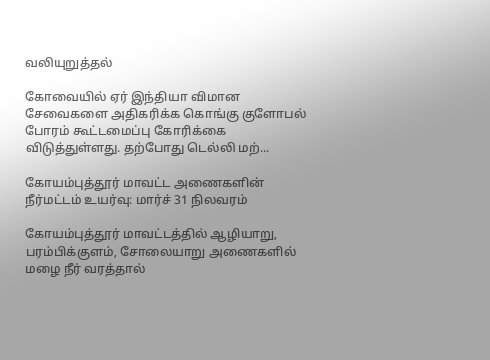வலியுறுத்தல்

கோவையில் ஏர் இந்தியா விமான சேவைகளை அதிகரிக்க கொங்கு குளோபல் போரம் கூட்டமைப்பு கோரிக்கை விடுத்துள்ளது. தற்போது டெல்லி மற்...

கோயம்புத்தூர் மாவட்ட அணைகளின் நீர்மட்டம் உயர்வு: மார்ச் 31 நிலவரம்

கோயம்புத்தூர் மாவட்டத்தில் ஆழியாறு, பரம்பிக்குளம், சோலையாறு அணைகளில் மழை நீர் வரத்தால்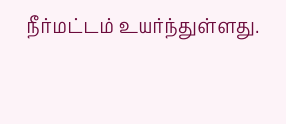நீர்மட்டம் உயர்ந்துள்ளது.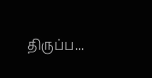திருப்ப...